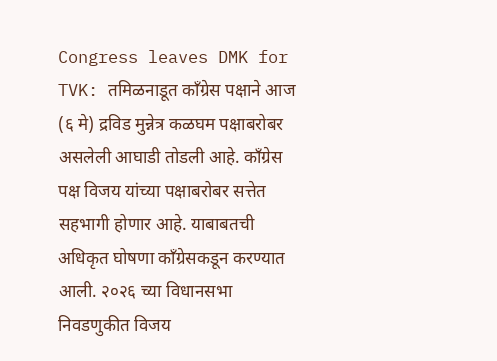Congress leaves DMK for TVK: तमिळनाडूत काँग्रेस पक्षाने आज (६ मे) द्रविड मुन्नेत्र कळघम पक्षाबरोबर असलेली आघाडी तोडली आहे. काँग्रेस पक्ष विजय यांच्या पक्षाबरोबर सत्तेत सहभागी होणार आहे. याबाबतची अधिकृत घोषणा काँग्रेसकडून करण्यात आली. २०२६ च्या विधानसभा निवडणुकीत विजय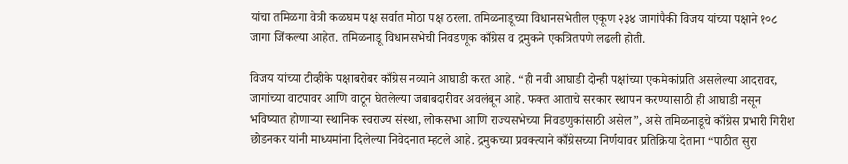यांचा तमिळगा वेत्री कळघम पक्ष सर्वात मोठा पक्ष ठरला. तमिळनाडूच्या विधानसभेतील एकूण २३४ जागांपैकी विजय यांच्या पक्षाने १०८ जागा जिंकल्या आहेत. तमिळनाडू विधानसभेची निवडणूक काँग्रेस व द्रमुकने एकत्रितपणे लढली होती.

विजय यांच्या टीव्हीके पक्षाबरोबर काँग्रेस नव्याने आघाडी करत आहे. “ही नवी आघाडी दोन्ही पक्षांच्या एकमेकांप्रति असलेल्या आदरावर, जागांच्या वाटपावर आणि वाटून घेतलेल्या जबाबदारीवर अवलंबून आहे. फक्त आताचे सरकार स्थापन करण्यासाठी ही आघाडी नसून भविष्यात होणाऱ्या स्थानिक स्वराज्य संस्था, लोकसभा आणि राज्यसभेच्या निवडणुकांसाठी असेल”, असे तमिळनाडूचे काँग्रेस प्रभारी गिरीश छोडनकर यांनी माध्यमांना दिलेल्या निवेदनात म्हटले आहे. द्रमुकच्या प्रवक्त्याने काँग्रेसच्या निर्णयावर प्रतिक्रिया देताना “पाठीत सुरा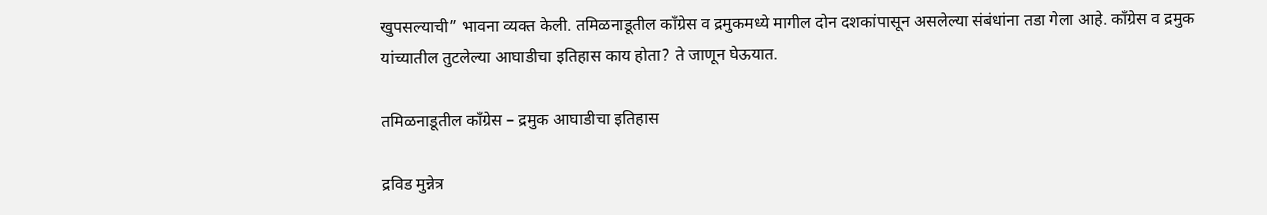खुपसल्याची” भावना व्यक्त केली. तमिळनाडूतील काँग्रेस व द्रमुकमध्ये मागील दोन दशकांपासून असलेल्या संबंधांना तडा गेला आहे. काँग्रेस व द्रमुक यांच्यातील तुटलेल्या आघाडीचा इतिहास काय होता? ते जाणून घेऊयात.

तमिळनाडूतील काँग्रेस – द्रमुक आघाडीचा इतिहास

द्रविड मुन्नेत्र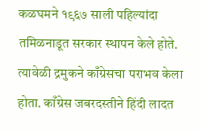कळघमने १९६७ साली पहिल्यांदा तमिळनाडूत सरकार स्थापन केले होते. त्यावेळी द्रमुकने काँग्रेसचा पराभव केला होता. काँग्रेस जबरदस्तीने हिंदी लादत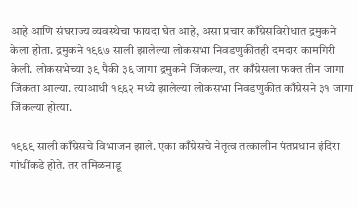आहे आणि संघराज्य व्यवस्थेचा फायदा घेत आहे, असा प्रचार काँग्रेसविरोधात द्रमुकने केला होता. द्रमुकने १९६७ साली झालेल्या लोकसभा निवडणुकीतही दमदार कामगिरी केली. लोकसभेच्या ३९ पैकी ३६ जागा द्रमुकने जिंकल्या, तर काँग्रेसला फक्त तीन जागा जिंकता आल्या. त्याआधी १९६२ मध्ये झालेल्या लोकसभा निवडणुकीत काँग्रेसने ३१ जागा जिंकल्या होत्या.

१९६९ साली काँग्रेसचे विभाजन झाले. एका काँग्रेसचे नेतृत्व तत्कालीन पंतप्रधान इंदिरा गांधींकडे होते. तर तमिळनाडू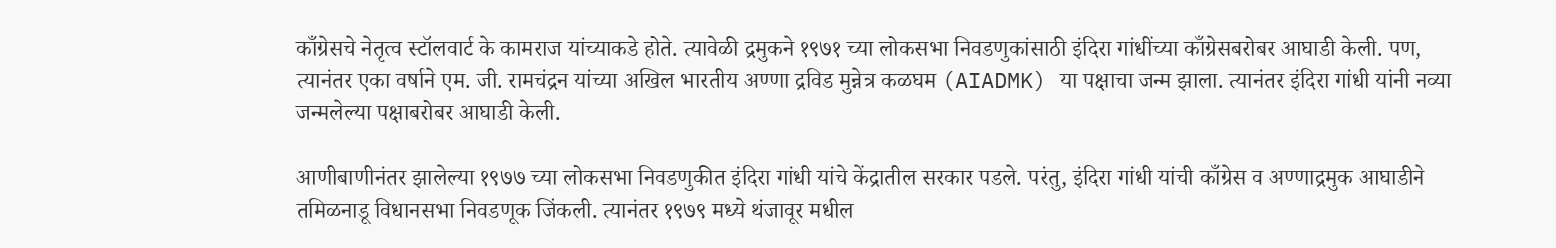काँग्रेसचे नेतृत्व स्टॉलवार्ट के कामराज यांच्याकडे होते. त्यावेळी द्रमुकने १९७१ च्या लोकसभा निवडणुकांसाठी इंदिरा गांधींच्या काँग्रेसबरोबर आघाडी केली. पण, त्यानंतर एका वर्षाने एम. जी. रामचंद्रन यांच्या अखिल भारतीय अण्णा द्रविड मुन्नेत्र कळघम (AIADMK) या पक्षाचा जन्म झाला. त्यानंतर इंदिरा गांधी यांनी नव्या जन्मलेल्या पक्षाबरोबर आघाडी केली.

आणीबाणीनंतर झालेल्या १९७७ च्या लोकसभा निवडणुकीत इंदिरा गांधी यांचे केंद्रातील सरकार पडले. परंतु, इंदिरा गांधी यांची काँग्रेस व अण्णाद्रमुक आघाडीने तमिळनाडू विधानसभा निवडणूक जिंकली. त्यानंतर १९७९ मध्ये थंजावूर मधील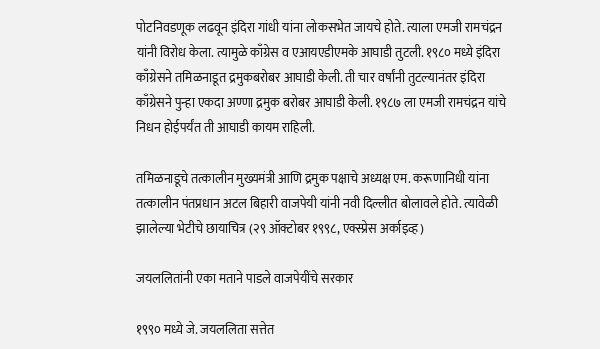पोटनिवडणूक लढवून इंदिरा गांधी यांना लोकसभेत जायचे होते. त्याला एमजी रामचंद्रन यांनी विरोध केला. त्यामुळे काँग्रेस व एआयएडीएमके आघाडी तुटली. १९८० मध्ये इंदिरा काँग्रेसने तमिळनाडूत द्रमुकबरोबर आघाडी केली. ती चार वर्षांनी तुटल्यानंतर इंदिरा काँग्रेसने पुन्हा एकदा अण्णा द्रमुक बरोबर आघाडी केली. १९८७ ला एमजी रामचंद्रन यांचे निधन होईपर्यंत ती आघाडी कायम राहिली.

तमिळनाडूचे तत्कालीन मुख्यमंत्री आणि द्रमुक पक्षाचे अध्यक्ष एम. करूणानिधी यांना तत्कालीन पंतप्रधान अटल बिहारी वाजपेयी यांनी नवी दिल्लीत बोलावले होते. त्यावेळी झालेल्या भेटीचे छायाचित्र (२९ ऑक्टोबर १९९८, एक्स्प्रेस अर्काइव्ह)

जयललितांनी एका मताने पाडले वाजपेयींचे सरकार

१९९० मध्ये जे. जयललिता सत्तेत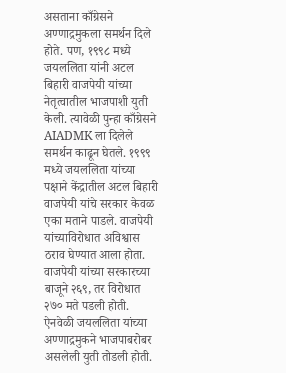असताना काँग्रेसने अण्णाद्रमुकला समर्थन दिले होते. पण, १९९८ मध्ये जयललिता यांनी अटल बिहारी वाजपेयी यांच्या नेतृत्वातील भाजपाशी युती केली. त्यावेळी पुन्हा काँग्रेसने AIADMK ला दिलेले समर्थन काढून घेतले. १९९९ मध्ये जयललिता यांच्या पक्षाने केंद्रातील अटल बिहारी वाजपेयी यांचे सरकार केवळ एका मताने पाडले. वाजपेयी यांच्याविरोधात अविश्वास ठराव घेण्यात आला होता. वाजपेयी यांच्या सरकारच्या बाजूने २६९, तर विरोधात २७० मते पडली होती. ऐनवेळी जयललिता यांच्या अण्णाद्रमुकने भाजपाबरोबर असलेली युती तोडली होती.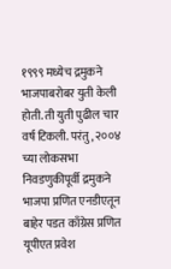१९९९ मध्येच द्रमुकने भाजपाबरोबर युती केली होती. ती युती पुढील चार वर्ष टिकली. परंतु, २००४ च्या लोकसभा निवडणुकीपूर्वी द्रमुकने भाजपा प्रणित एनडीएतून बाहेर पडत काँग्रेस प्रणित यूपीएत प्रवेश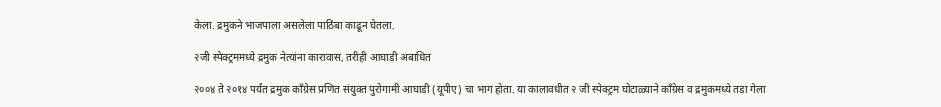केला. द्रमुकने भाजपाला असलेला पाठिंबा काढून घेतला.

२जी स्पेक्ट्रममध्ये द्रमुक नेत्यांना कारावास, तरीही आघाडी अबाधित

२००४ ते २०१४ पर्यंत द्रमुक काँग्रेस प्रणित संयुक्त पुरोगामी आघाडी (यूपीए) चा भाग होता. या कालावधीत २ जी स्पेक्ट्रम घोटाळ्याने काँग्रेस व द्रमुकमध्ये तडा गेला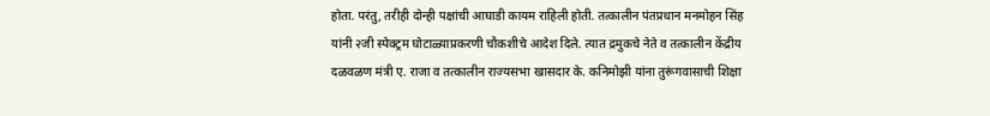होता. परंतु, तरीही दोन्ही पक्षांची आघाडी कायम राहिली होती. तत्कालीन पंतप्रधान मनमोहन सिंह यांनी २जी स्पेक्ट्रम घोटाळ्याप्रकरणी चौकशीचे आदेश दिले. त्यात द्रमुकचे नेते व तत्कालीन केंद्रीय दळवळण मंत्री ए. राजा व तत्कालीन राज्यसभा खासदार के. कनिमोझी यांना तुरूंगवासाची शिक्षा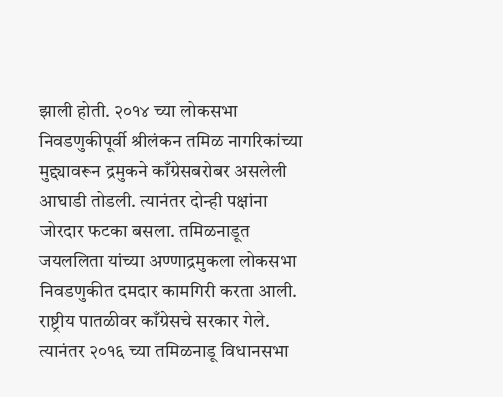झाली होती. २०१४ च्या लोकसभा निवडणुकीपूर्वी श्रीलंकन तमिळ नागरिकांच्या मुद्द्यावरून द्रमुकने काँग्रेसबरोबर असलेली आघाडी तोडली. त्यानंतर दोन्ही पक्षांना जोरदार फटका बसला. तमिळनाडूत जयललिता यांच्या अण्णाद्रमुकला लोकसभा निवडणुकीत दमदार कामगिरी करता आली. राष्ट्रीय पातळीवर काँग्रेसचे सरकार गेले. त्यानंतर २०१६ च्या तमिळनाडू विधानसभा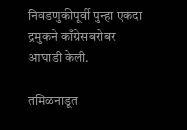निवडणुकीपूर्वी पुन्हा एकदा द्रमुकने काँग्रेसबरोबर आघाडी केली.

तमिळनाडूत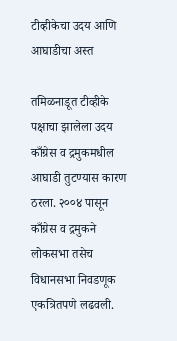टीव्हीकेचा उदय आणि आघाडीचा अस्त

तमिळनाडूत टीव्हीके पक्षाचा झालेला उदय काँग्रेस व द्रमुकमधील आघाडी तुटण्यास कारण ठरला. २००४ पासून काँग्रेस व द्रमुकने लोकसभा तसेच विधानसभा निवडणूक एकत्रितपणे लढवली.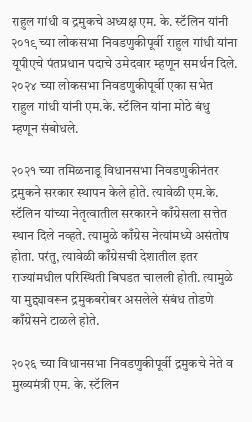राहुल गांधी व द्रमुकचे अध्यक्ष एम. के. स्टॅलिन यांनी २०१९ च्या लोकसभा निवडणुकीपूर्वी राहुल गांधी यांना यूपीएचे पंतप्रधान पदाचे उमेदवार म्हणून समर्थन दिले. २०२४ च्या लोकसभा निवडणुकीपूर्वी एका सभेत राहुल गांधी यांनी एम.के. स्टॅलिन यांना मोठे बंधु म्हणून संबोधले.

२०२१ च्या तमिळनाडू विधानसभा निवडणुकीनंतर द्रमुकने सरकार स्थापन केले होते. त्यावेळी एम.के. स्टॅलिन यांच्या नेतृत्वातील सरकारने काँग्रेसला सत्तेत स्थान दिले नव्हते. त्यामुळे काँग्रेस नेत्यांमध्ये असंतोष होता. परंतु, त्यावेळी काँग्रेसची देशातील इतर राज्यांमधील परिस्थिती बिघडत चालली होती. त्यामुळे या मुद्द्यावरून द्रमुकबरोबर असलेले संबंध तोडणे काँग्रेसने टाळले होते.

२०२६ च्या विधानसभा निवडणुकीपूर्वी द्रमुकचे नेते व मुख्यमंत्री एम. के. स्टॅलिन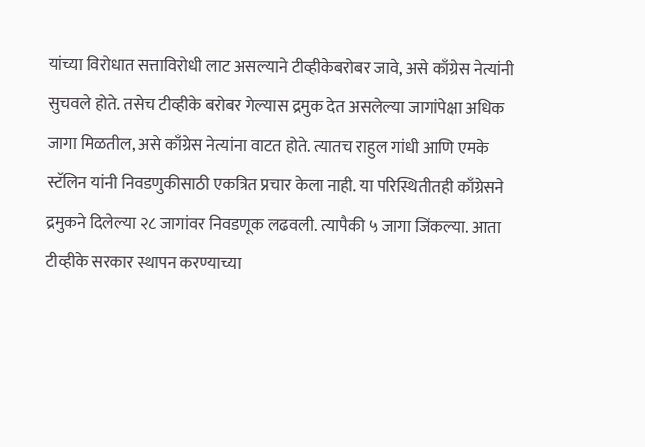यांच्या विरोधात सत्ताविरोधी लाट असल्याने टीव्हीकेबरोबर जावे, असे काँग्रेस नेत्यांनी सुचवले होते. तसेच टीव्हीके बरोबर गेल्यास द्रमुक देत असलेल्या जागांपेक्षा अधिक जागा मिळतील, असे काँग्रेस नेत्यांना वाटत होते. त्यातच राहुल गांधी आणि एमके स्टॅलिन यांनी निवडणुकीसाठी एकत्रित प्रचार केला नाही. या परिस्थितीतही काँग्रेसने द्रमुकने दिलेल्या २८ जागांवर निवडणूक लढवली. त्यापैकी ५ जागा जिंकल्या. आता टीव्हीके सरकार स्थापन करण्याच्या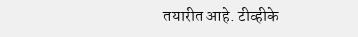तयारीत आहे. टीव्हीके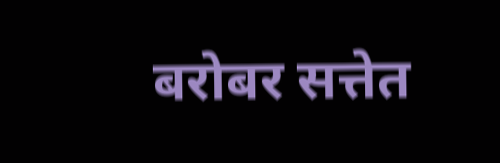बरोबर सत्तेत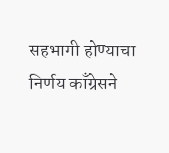सहभागी होण्याचा निर्णय काँग्रेसने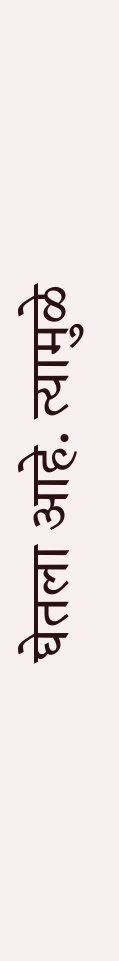घेतला आहे. त्यामुळे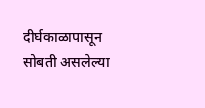दीर्घकाळापासून सोबती असलेल्या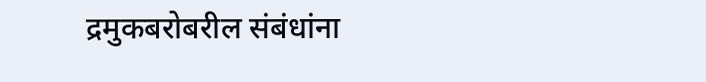द्रमुकबरोबरील संबंधांना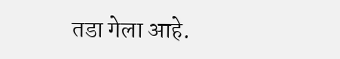तडा गेला आहे.